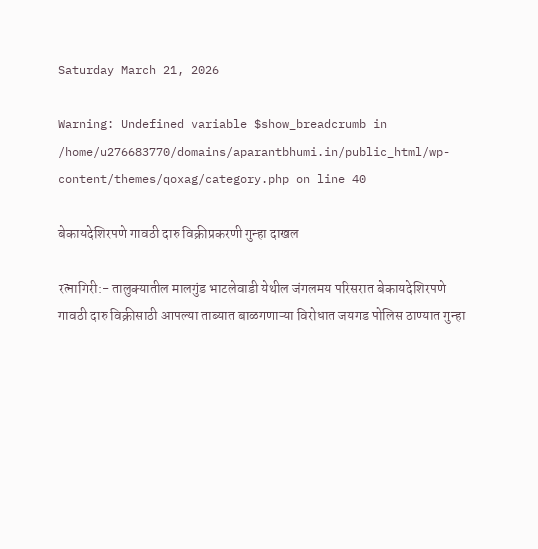Saturday March 21, 2026

Warning: Undefined variable $show_breadcrumb in /home/u276683770/domains/aparantbhumi.in/public_html/wp-content/themes/qoxag/category.php on line 40

बेकायदेशिरपणे गावठी दारु विक्रीप्रकरणी गुन्हा दाखल

रत्नागिरी:- तालुक्यातील मालगुंड भाटलेवाडी येथील जंगलमय परिसरात बेकायदेशिरपणे गावठी दारु विक्रीसाठी आपल्या ताब्यात बाळगणाऱ्या विरोधात जयगड पोलिस ठाण्यात गुन्हा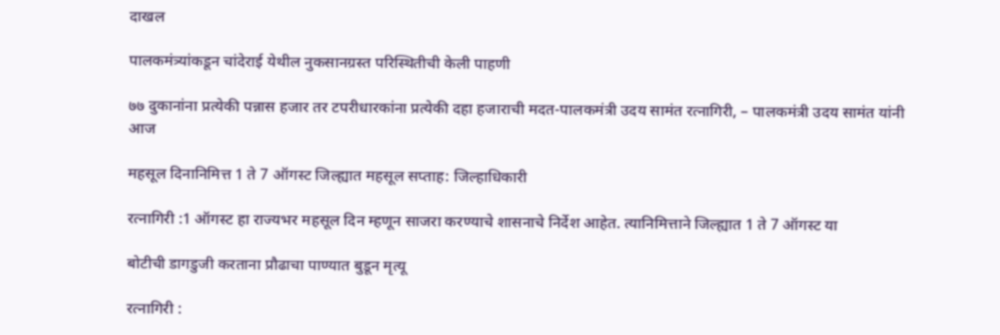दाखल

पालकमंत्र्यांकडून चांदेराई येथील नुकसानग्रस्त परिस्थितीची केली पाहणी

७७ दुकानांना प्रत्येकी पन्नास हजार तर टपरीधारकांना प्रत्येकी दहा हजाराची मदत-पालकमंत्री उदय सामंत रत्नागिरी, – पालकमंत्री उदय सामंत यांनी आज

महसूल दिनानिमित्त 1 ते 7 ऑगस्ट जिल्ह्यात महसूल सप्ताह: जिल्हाधिकारी

रत्नागिरी :1 ऑगस्ट हा राज्यभर महसूल दिन म्हणून साजरा करण्याचे शासनाचे निर्देश आहेत. त्यानिमित्ताने जिल्ह्यात 1 ते 7 ऑगस्ट या

बोटीची डागडुजी करताना प्रौढाचा पाण्यात बुडून मृत्यू

रत्नागिरी :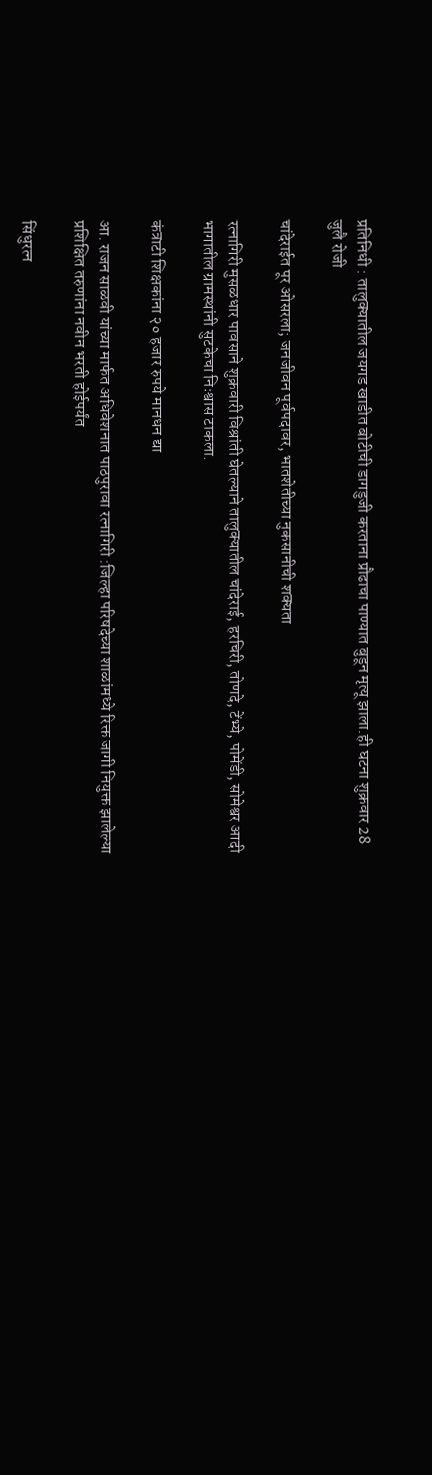प्रतिनिधी : तालुक्यातील जयगड खाडीत बोटीची डागडुजी करताना प्रौढाचा पाण्यात बुडून मृत्यू झाला.ही घटना शुक्रवार 28 जुलै रोजी

चांदेराईत पूर ओसरला; जनजीवन पूर्वपदावर, भातशेतीच्या नुकसानीची शक्यता

रत्नागिरी मुसळधार पावसाने शुक्रवारी विश्रांती घेतल्याने तालुक्यातील चांदेराई, हरचिरी, तोणदे, टेंभ्ये, पोमेंडी, सोमेश्वर आदी भागातील ग्रामस्थांनी सुटकेचा निःश्वास टाकला.

कंत्राटी शिक्षकांना २० हजार रुपये मानधन द्या

आ. राजन साळवी यांच्या मार्फत अधिवेशनात पाठपुरावा रत्नागिरी :जिल्हा परिषदेच्या शाळांमध्ये रिक्त जागी नियुक्त झालेल्या प्रशिक्षित तरुणांना नवीन भरती होईपर्यंत

सिंधुरत्न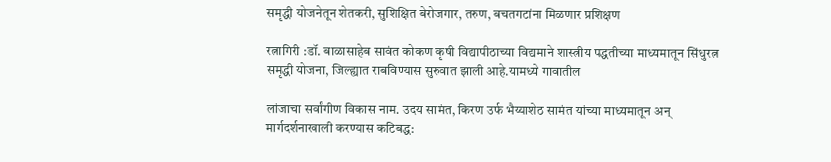समृद्धी योजनेतून शेतकरी, सुशिक्षित बेरोजगार, तरुण, बचतगटांना मिळणार प्रशिक्षण

रत्नागिरी :डॉ. बाळासाहेब सावंत कोकण कृषी विद्यापीठाच्या विद्यमाने शास्त्रीय पद्धतीच्या माध्यमातून सिंधुरत्न समृद्धी योजना, जिल्ह्यात राबविण्यास सुरुवात झाली आहे.यामध्ये गावातील

लांजाचा सर्वांगीण विकास नाम. उदय सामंत, किरण उर्फ भैय्याशेठ सामंत यांच्या माध्यमातून अन् मार्गदर्शनाखाली करण्यास कटिबद्ध: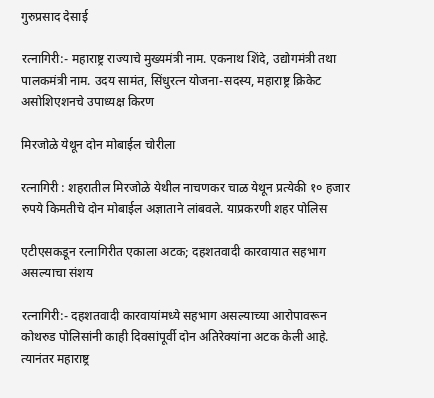गुरुप्रसाद देसाई

रत्नागिरी:- महाराष्ट्र राज्याचे मुख्यमंत्री नाम. एकनाथ शिंदे, उद्योगमंत्री तथा पालकमंत्री नाम. उदय सामंत, सिंधुरत्न योजना-सदस्य, महाराष्ट्र क्रिकेट असोशिएशनचे उपाध्यक्ष किरण

मिरजोळे येथून दोन मोबाईल चोरीला

रत्नागिरी : शहरातील मिरजोळे येथील नाचणकर चाळ येथून प्रत्येकी १० हजार रुपये किमतीचे दोन मोबाईल अज्ञाताने लांबवले. याप्रकरणी शहर पोलिस

एटीएसकडून रत्नागिरीत एकाला अटक; दहशतवादी कारवायात सहभाग असल्याचा संशय

रत्नागिरी:- दहशतवादी कारवायांमध्ये सहभाग असल्याच्या आरोपावरून कोथरुड पोलिसांनी काही दिवसांपूर्वी दोन अतिरेक्यांना अटक केली आहे. त्यानंतर महाराष्ट्र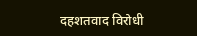दहशतवाद विरोधी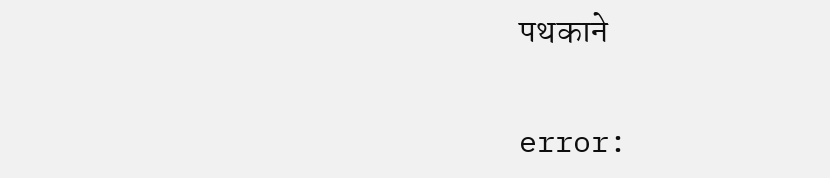पथकाने

error: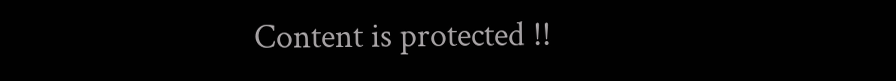Content is protected !!